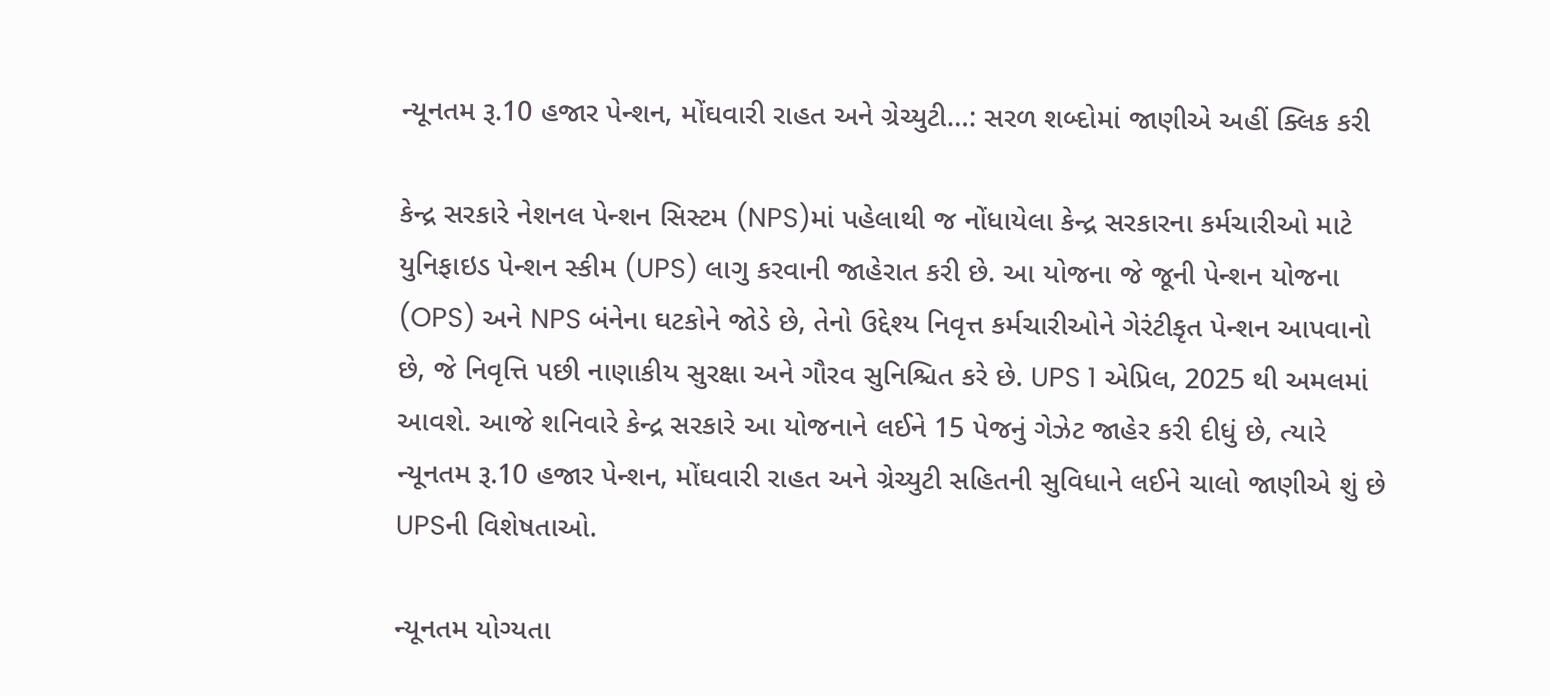ન્યૂનતમ રૂ.10 હજાર પેન્શન, મોંઘવારી રાહત અને ગ્રેચ્યુટી…: સરળ શબ્દોમાં જાણીએ અહીં ક્લિક કરી

કેન્દ્ર સરકારે નેશનલ પેન્શન સિસ્ટમ (NPS)માં પહેલાથી જ નોંધાયેલા કેન્દ્ર સરકારના કર્મચારીઓ માટે યુનિફાઇડ પેન્શન સ્કીમ (UPS) લાગુ કરવાની જાહેરાત કરી છે. આ યોજના જે જૂની પેન્શન યોજના (OPS) અને NPS બંનેના ઘટકોને જોડે છે, તેનો ઉદ્દેશ્ય નિવૃત્ત કર્મચારીઓને ગેરંટીકૃત પેન્શન આપવાનો છે, જે નિવૃત્તિ પછી નાણાકીય સુરક્ષા અને ગૌરવ સુનિશ્ચિત કરે છે. UPS 1 એપ્રિલ, 2025 થી અમલમાં આવશે. આજે શનિવારે કેન્દ્ર સરકારે આ યોજનાને લઈને 15 પેજનું ગેઝેટ જાહેર કરી દીધું છે, ત્યારે ન્યૂનતમ રૂ.10 હજાર પેન્શન, મોંઘવારી રાહત અને ગ્રેચ્યુટી સહિતની સુવિધાને લઈને ચાલો જાણીએ શું છે UPSની વિશેષતાઓ.

ન્યૂનતમ યોગ્યતા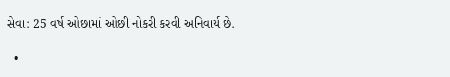સેવા: 25 વર્ષ ઓછામાં ઓછી નોકરી કરવી અનિવાર્ય છે.

  •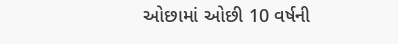ઓછામાં ઓછી 10 વર્ષની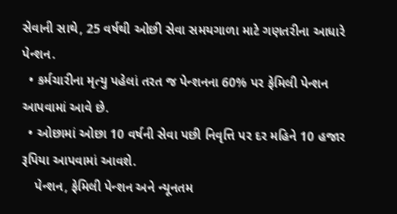સેવાની સાથે, 25 વર્ષથી ઓછી સેવા સમયગાળા માટે ગણતરીના આધારે પેન્શન.
  • કર્મચારીના મૃત્યુ પહેલાં તરત જ પેન્શનના 60% પર ફેમિલી પેન્શન આપવામાં આવે છે.
  • ઓછામાં ઓછા 10 વર્ષની સેવા પછી નિવૃત્તિ પર દર મહિને 10 હજાર રૂપિયા આપવામાં આવશે.
    પેન્શન, ફેમિલી પેન્શન અને ન્યૂનતમ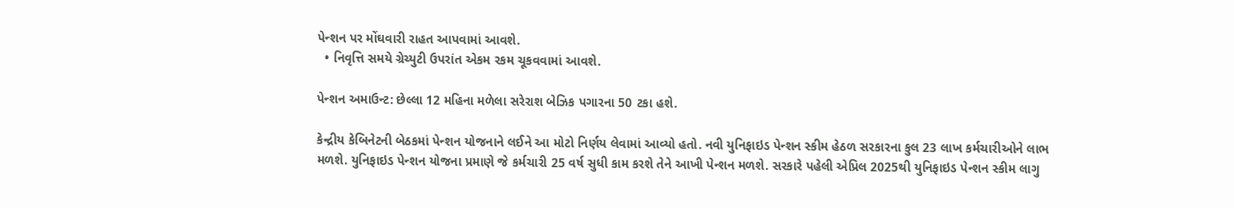પેન્શન પર મોંઘવારી રાહત આપવામાં આવશે.
  • નિવૃત્તિ સમયે ગ્રેચ્યુટી ઉપરાંત એકમ રકમ ચૂકવવામાં આવશે.

પેન્શન અમાઉન્ટ: છેલ્લા 12 મહિના મળેલા સરેરાશ બેઝિક પગારના 50 ટકા હશે.

કેન્દ્રીય કેબિનેટની બેઠકમાં પેન્શન યોજનાને લઈને આ મોટો નિર્ણય લેવામાં આવ્યો હતો. નવી યુનિફાઇડ પેન્શન સ્કીમ હેઠળ સરકારના કુલ 23 લાખ કર્મચારીઓને લાભ મળશે. યુનિફાઇડ પેન્શન યોજના પ્રમાણે જે કર્મચારી 25 વર્ષ સુધી કામ કરશે તેને આખી પેન્શન મળશે. સરકારે પહેલી એપ્રિલ 2025થી યુનિફાઇડ પેન્શન સ્કીમ લાગુ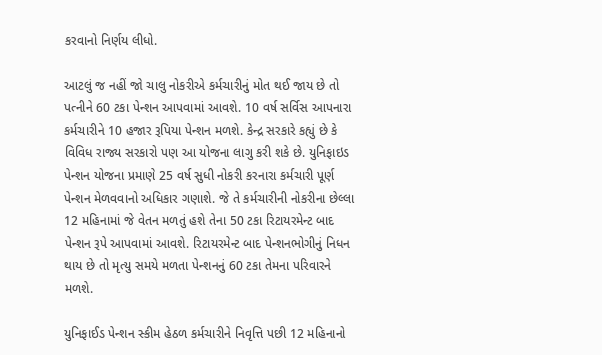કરવાનો નિર્ણય લીધો.

આટલું જ નહીં જો ચાલુ નોકરીએ કર્મચારીનું મોત થઈ જાય છે તો પત્નીને 60 ટકા પેન્શન આપવામાં આવશે. 10 વર્ષ સર્વિસ આપનારા કર્મચારીને 10 હજાર રૂપિયા પેન્શન મળશે. કેન્દ્ર સરકારે કહ્યું છે કે વિવિધ રાજ્ય સરકારો પણ આ યોજના લાગુ કરી શકે છે. યુનિફાઇડ પેન્શન યોજના પ્રમાણે 25 વર્ષ સુધી નોકરી કરનારા કર્મચારી પૂર્ણ પેન્શન મેળવવાનો અધિકાર ગણાશે. જે તે કર્મચારીની નોકરીના છેલ્લા 12 મહિનામાં જે વેતન મળતું હશે તેના 50 ટકા રિટાયરમેન્ટ બાદ પેન્શન રૂપે આપવામાં આવશે. રિટાયરમેન્ટ બાદ પેન્શનભોગીનું નિધન થાય છે તો મૃત્યુ સમયે મળતા પેન્શનનું 60 ટકા તેમના પરિવારને મળશે.

યુનિફાઈડ પેન્શન સ્કીમ હેઠળ કર્મચારીને નિવૃત્તિ પછી 12 મહિનાનો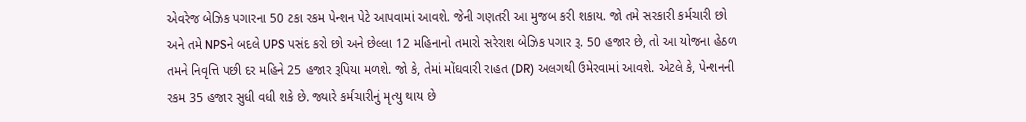એવરેજ બેઝિક પગારના 50 ટકા રકમ પેન્શન પેટે આપવામાં આવશે. જેની ગણતરી આ મુજબ કરી શકાય. જો તમે સરકારી કર્મચારી છો અને તમે NPSને બદલે UPS પસંદ કરો છો અને છેલ્લા 12 મહિનાનો તમારો સરેરાશ બેઝિક પગાર રૂ. 50 હજાર છે, તો આ યોજના હેઠળ તમને નિવૃત્તિ પછી દર મહિને 25 હજાર રૂપિયા મળશે. જો કે, તેમાં મોંઘવારી રાહત (DR) અલગથી ઉમેરવામાં આવશે. એટલે કે, પેન્શનની રકમ 35 હજાર સુધી વધી શકે છે. જ્યારે કર્મચારીનું મૃત્યુ થાય છે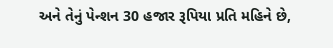અને તેનું પેન્શન 30 હજાર રૂપિયા પ્રતિ મહિને છે,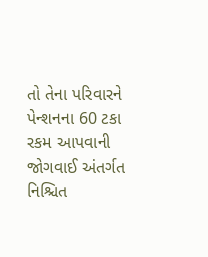તો તેના પરિવારને પેન્શનના 60 ટકા રકમ આપવાની જોગવાઈ અંતર્ગત નિશ્ચિત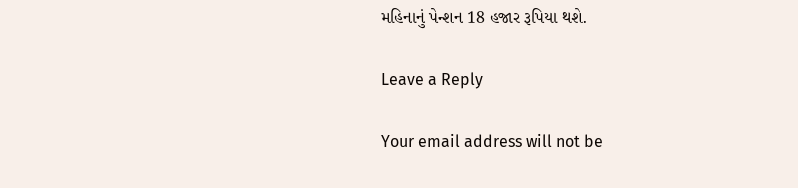મહિનાનું પેન્શન 18 હજાર રૂપિયા થશે.

Leave a Reply

Your email address will not be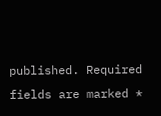published. Required fields are marked *